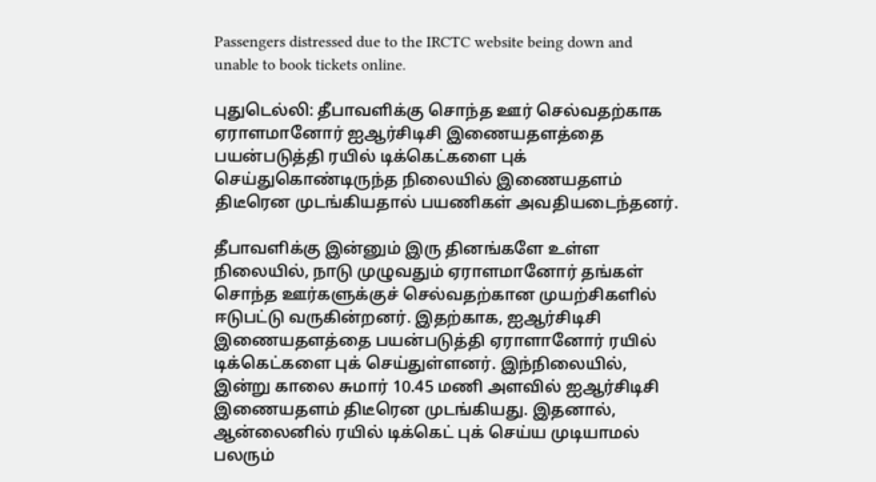Passengers distressed due to the IRCTC website being down and unable to book tickets online.

புதுடெல்லி: தீபாவளிக்கு சொந்த ஊர் செல்வதற்காக ஏராளமானோர் ஐஆர்சிடிசி இணையதளத்தை பயன்படுத்தி ரயில் டிக்கெட்களை புக் செய்துகொண்டிருந்த நிலையில் இணையதளம் திடீரென முடங்கியதால் பயணிகள் அவதியடைந்தனர்.

தீபாவளிக்கு இன்னும் இரு தினங்களே உள்ள நிலையில், நாடு முழுவதும் ஏராளமானோர் தங்கள் சொந்த ஊர்களுக்குச் செல்வதற்கான முயற்சிகளில் ஈடுபட்டு வருகின்றனர். இதற்காக, ஐஆர்சிடிசி இணையதளத்தை பயன்படுத்தி ஏராளானோர் ரயில் டிக்கெட்களை புக் செய்துள்ளனர். இந்நிலையில், இன்று காலை சுமார் 10.45 மணி அளவில் ஐஆர்சிடிசி இணையதளம் திடீரென முடங்கியது. இதனால், ஆன்லைனில் ரயில் டிக்கெட் புக் செய்ய முடியாமல் பலரும்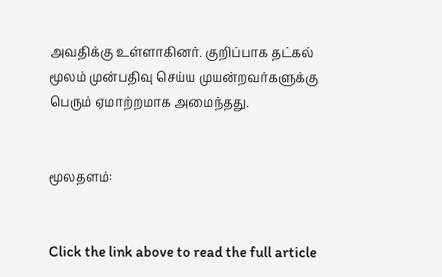அவதிக்கு உள்ளாகினர். குறிப்பாக தட்கல் மூலம் முன்பதிவு செய்ய முயன்றவர்களுக்கு பெரும் ஏமாற்றமாக அமைந்தது.


மூலதளம்:


Click the link above to read the full article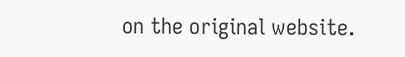on the original website.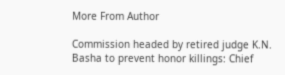More From Author

Commission headed by retired judge K.N. Basha to prevent honor killings: Chief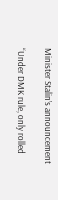Minister Stalin’s announcement

“Under DMK rule, only rolled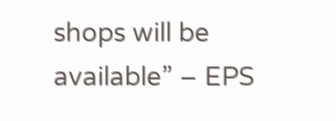shops will be available” – EPS